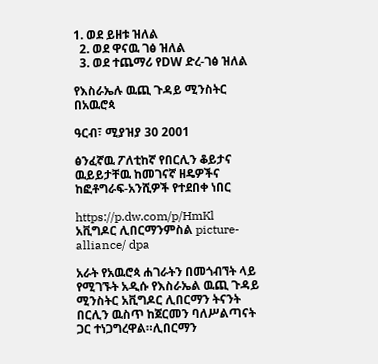1. ወደ ይዘቱ ዝለል
  2. ወደ ዋናዉ ገፅ ዝለል
  3. ወደ ተጨማሪ የDW ድረ-ገፅ ዝለል

የእስራኤሉ ዉጪ ጉዳይ ሚንስትር በአዉሮጳ

ዓርብ፣ ሚያዝያ 30 2001

ፅንፈኛዉ ፖለቲከኛ የበርሊን ቆይታና ዉይይታቸዉ ከመገናኛ ዘዴዎችና ከፎቶግራፍ-አንሺዎች የተደበቀ ነበር

https://p.dw.com/p/HmKl
አቪግዶር ሊበርማንምስል picture-alliance/ dpa

አራት የአዉሮጳ ሐገራትን በመጎብኘት ላይ የሚገኙት አዲሱ የእስራኤል ዉጪ ጉዳይ ሚንስትር አቪግዶር ሊበርማን ትናንት በርሊን ዉስጥ ከጀርመን ባለሥልጣናት ጋር ተነጋግረዋል።ሊበርማን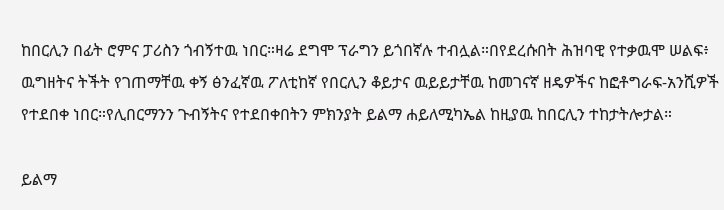ከበርሊን በፊት ሮምና ፓሪስን ጎብኝተዉ ነበር።ዛሬ ደግሞ ፕራግን ይጎበኛሉ ተብሏል።በየደረሱበት ሕዝባዊ የተቃዉሞ ሠልፍ፥ ዉግዘትና ትችት የገጠማቸዉ ቀኝ ፅንፈኛዉ ፖለቲከኛ የበርሊን ቆይታና ዉይይታቸዉ ከመገናኛ ዘዴዎችና ከፎቶግራፍ-አንሺዎች የተደበቀ ነበር።የሊበርማንን ጉብኝትና የተደበቀበትን ምክንያት ይልማ ሐይለሚካኤል ከዚያዉ ከበርሊን ተከታትሎታል።

ይልማ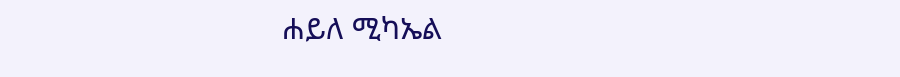ሐይለ ሚካኤል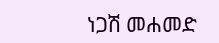ነጋሽ መሐመድ